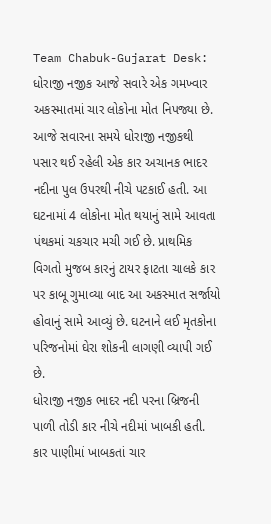Team Chabuk-Gujarat Desk: ધોરાજી નજીક આજે સવારે એક ગમખ્વાર અકસ્માતમાં ચાર લોકોના મોત નિપજ્યા છે. આજે સવારના સમયે ધોરાજી નજીકથી પસાર થઈ રહેલી એક કાર અચાનક ભાદર નદીના પુલ ઉપરથી નીચે પટકાઈ હતી. આ ઘટનામાં 4 લોકોના મોત થયાનું સામે આવતા પંથકમાં ચકચાર મચી ગઈ છે. પ્રાથમિક વિગતો મુજબ કારનું ટાયર ફાટતા ચાલકે કાર પર કાબૂ ગુમાવ્યા બાદ આ અકસ્માત સર્જાયો હોવાનું સામે આવ્યું છે. ઘટનાને લઈ મૃતકોના પરિજનોમાં ઘેરા શોકની લાગણી વ્યાપી ગઈ છે.
ધોરાજી નજીક ભાદર નદી પરના બ્રિજની પાળી તોડી કાર નીચે નદીમાં ખાબકી હતી. કાર પાણીમાં ખાબકતાં ચાર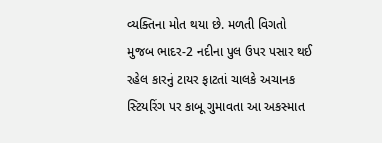વ્યક્તિના મોત થયા છે. મળતી વિગતો મુજબ ભાદર-2 નદીના પુલ ઉપર પસાર થઈ રહેલ કારનું ટાયર ફાટતાં ચાલકે અચાનક સ્ટિયરિંગ પર કાબૂ ગુમાવતા આ અકસ્માત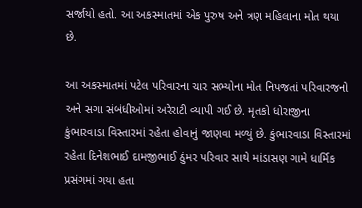સર્જાયો હતો. આ અકસ્માતમાં એક પુરુષ અને ત્રણ મહિલાના મોત થયા છે.

આ અકસ્માતમાં પટેલ પરિવારના ચાર સભ્યોના મોત નિપજતાં પરિવારજનો અને સગા સંબંધીઓમાં અરેરાટી વ્યાપી ગઈ છે. મૃતકો ધોરાજીના કુંભારવાડા વિસ્તારમાં રહેતા હોવાનું જાણવા મળ્યું છે. કુંભારવાડા વિસ્તારમાં રહેતા દિનેશભાઈ દામજીભાઈ ઠુંમર પરિવાર સાથે માંડાસણ ગામે ધાર્મિક પ્રસંગમાં ગયા હતા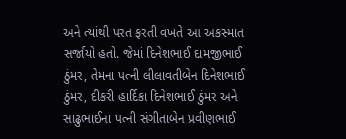અને ત્યાંથી પરત ફરતી વખતે આ અકસ્માત સર્જાયો હતો. જેમાં દિનેશભાઈ દામજીભાઈ ઠુંમર, તેમના પત્ની લીલાવતીબેન દિનેશભાઈ ઠુંમર, દીકરી હાર્દિકા દિનેશભાઈ ઠુંમર અને સાઢુભાઈના પત્ની સંગીતાબેન પ્રવીણભાઈ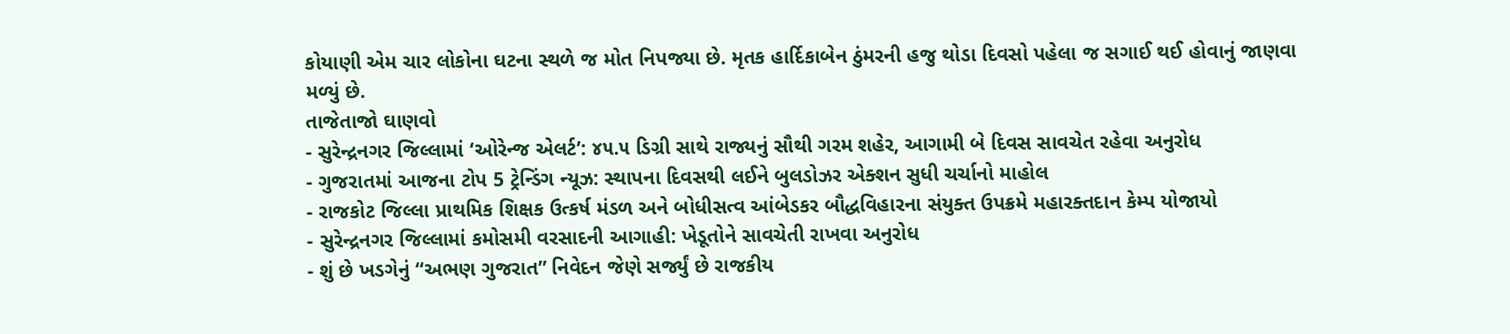કોયાણી એમ ચાર લોકોના ઘટના સ્થળે જ મોત નિપજ્યા છે. મૃતક હાર્દિકાબેન ઠુંમરની હજુ થોડા દિવસો પહેલા જ સગાઈ થઈ હોવાનું જાણવા મળ્યું છે.
તાજેતાજો ઘાણવો
- સુરેન્દ્રનગર જિલ્લામાં ‘ઓરેન્જ એલર્ટ’: ૪૫.૫ ડિગ્રી સાથે રાજ્યનું સૌથી ગરમ શહેર, આગામી બે દિવસ સાવચેત રહેવા અનુરોધ
- ગુજરાતમાં આજના ટોપ 5 ટ્રેન્ડિંગ ન્યૂઝ: સ્થાપના દિવસથી લઈને બુલડોઝર એક્શન સુધી ચર્ચાનો માહોલ
- રાજકોટ જિલ્લા પ્રાથમિક શિક્ષક ઉત્કર્ષ મંડળ અને બોધીસત્વ આંબેડકર બૌદ્ધવિહારના સંયુક્ત ઉપક્રમે મહારક્તદાન કેમ્પ યોજાયો
- સુરેન્દ્રનગર જિલ્લામાં કમોસમી વરસાદની આગાહી: ખેડૂતોને સાવચેતી રાખવા અનુરોધ
- શું છે ખડગેનું “અભણ ગુજરાત” નિવેદન જેણે સર્જ્યું છે રાજકીય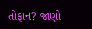તોફાન? જાણો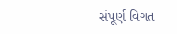સંપૂર્ણ વિગત